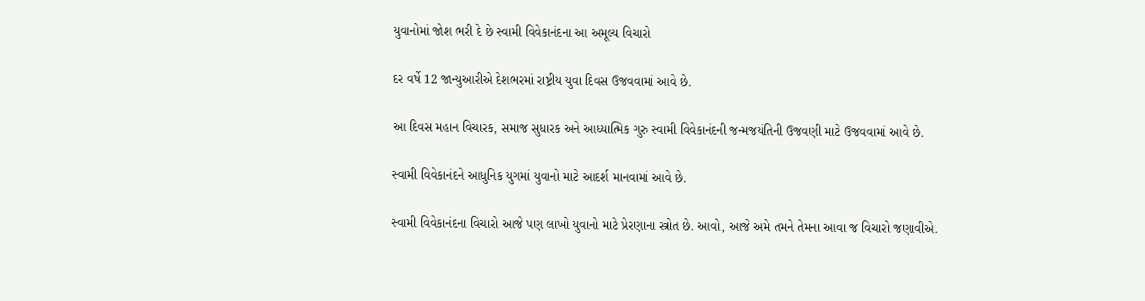યુવાનોમાં જોશ ભરી દે છે સ્વામી વિવેકાનંદના આ અમૂલ્ય વિચારો

દર વર્ષે 12 જાન્યુઆરીએ દેશભરમાં રાષ્ટ્રીય યુવા દિવસ ઉજવવામાં આવે છે.

આ દિવસ મહાન વિચારક, સમાજ સુધારક અને આધ્યાત્મિક ગુરુ સ્વામી વિવેકાનંદની જન્મજયંતિની ઉજવણી માટે ઉજવવામાં આવે છે.

સ્વામી વિવેકાનંદને આધુનિક યુગમાં યુવાનો માટે આદર્શ માનવામાં આવે છે.

સ્વામી વિવેકાનંદના વિચારો આજે પણ લાખો યુવાનો માટે પ્રેરણાના સ્ત્રોત છે. આવો, આજે અમે તમને તેમના આવા જ વિચારો જણાવીએ.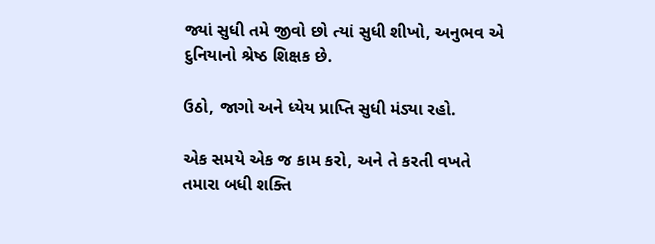જ્યાં સુધી તમે જીવો છો ત્યાં સુધી શીખો, અનુભવ એ દુનિયાનો શ્રેષ્ઠ શિક્ષક છે.

ઉઠો, જાગો અને ધ્યેય પ્રાપ્તિ સુધી મંડ્યા રહો.

એક સમયે એક જ કામ કરો, અને તે કરતી વખતે તમારા બધી શક્તિ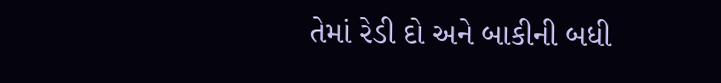તેમાં રેડી દો અને બાકીની બધી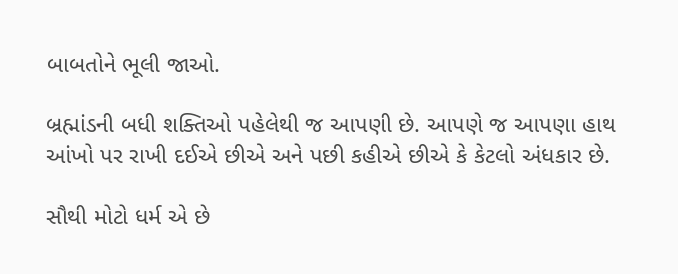બાબતોને ભૂલી જાઓ.

બ્રહ્માંડની બધી શક્તિઓ પહેલેથી જ આપણી છે. આપણે જ આપણા હાથ આંખો પર રાખી દઈએ છીએ અને પછી કહીએ છીએ કે કેટલો અંધકાર છે.

સૌથી મોટો ધર્મ એ છે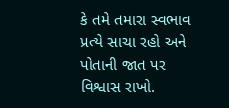કે તમે તમારા સ્વભાવ પ્રત્યે સાચા રહો અને પોતાની જાત પર વિશ્વાસ રાખો.